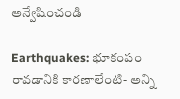అన్వేషించండి

Earthquakes: భూకంపం రావడానికి కారణాలేంటి- అన్ని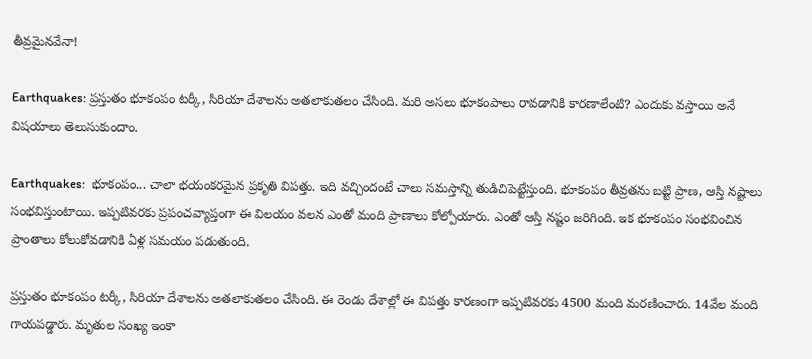తీవ్రమైనవేనా!

Earthquakes: ప్రస్తుతం భూకంపం టర్కీ, సిరియా దేశాలను అతలాకుతలం చేసింది. మరి అసలు భూకంపాలు రావడానికి కారణాలేంటి? ఎందుకు వస్తాయి అనే విషయాలు తెలుసుకుందాం.

Earthquakes:  భూకంపం... చాలా భయంకరమైన ప్రకృతి విపత్తు. ఇది వచ్చిందంటే చాలు సమస్తాన్ని తుడిచిపెట్టేస్తుంది. భూకంపం తీవ్రతను బట్టి ప్రాణ, ఆస్తి నష్టాలు సంభవిస్తుంటాయి. ఇప్పటివరకు ప్రపంచవ్యాప్తంగా ఈ విలయం వలన ఎంతో మంది ప్రాణాలు కోల్పోయారు. ఎంతో ఆస్తి నష్టం జరిగింది. ఇక భూకంపం సంభవించిన ప్రాంతాలు కోలుకోవడానికి ఏళ్ల సమయం పడుతుంది.

ప్రస్తుతం భూకంపం టర్కీ, సిరియా దేశాలను అతలాకుతలం చేసింది. ఈ రెండు దేశాల్లో ఈ విపత్తు కారణంగా ఇప్పటివరకు 4500 మంది మరణించారు. 14వేల మంది గాయపడ్డారు. మృతుల సంఖ్య ఇంకా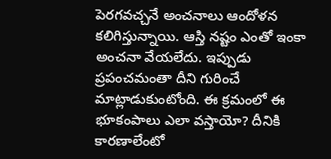పెరగవచ్చనే అంచనాలు ఆందోళన కలిగిస్తున్నాయి. ఆస్తి నష్టం ఎంతో ఇంకా అంచనా వేయలేదు. ఇప్పుడు ప్రపంచమంతా దీని గురించే మాట్లాడుకుంటోంది. ఈ క్రమంలో ఈ భూకంపాలు ఎలా వస్తాయో? దీనికి కారణాలేంటో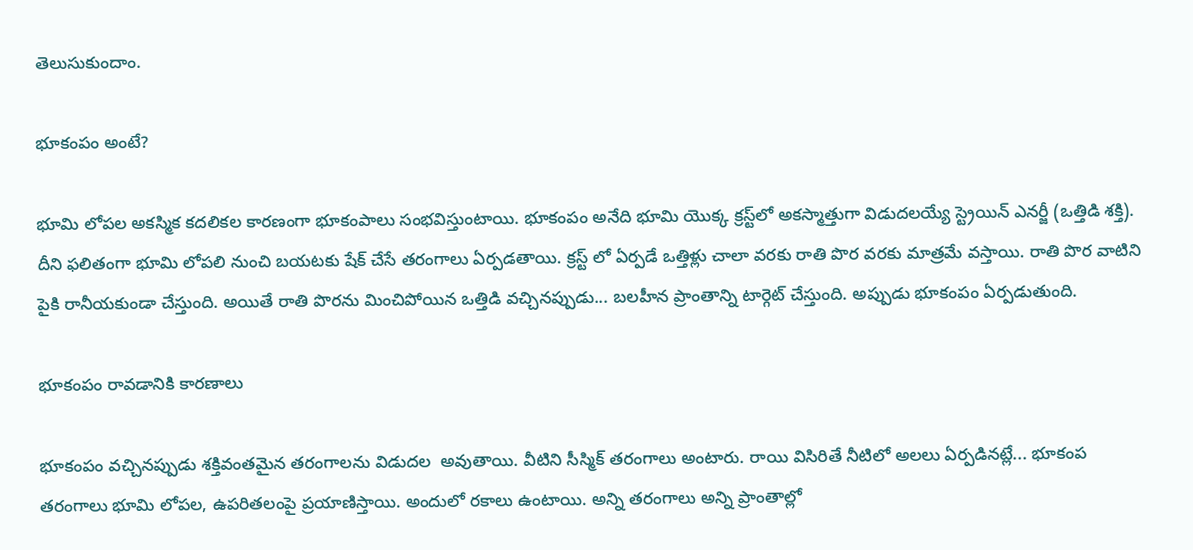తెలుసుకుందాం.

భూకంపం అంటే?

భూమి లోపల అకస్మిక కదలికల కారణంగా భూకంపాలు సంభవిస్తుంటాయి. భూకంపం అనేది భూమి యొక్క క్రస్ట్‌లో అకస్మాత్తుగా విడుదలయ్యే స్ట్రెయిన్ ఎనర్జీ (ఒత్తిడి శక్తి). దీని ఫలితంగా భూమి లోపలి నుంచి బయటకు షేక్ చేసే తరంగాలు ఏర్పడతాయి. క్రస్ట్ లో ఏర్పడే ఒత్తిళ్లు చాలా వరకు రాతి పొర వరకు మాత్రమే వస్తాయి. రాతి పొర వాటిని పైకి రానీయకుండా చేస్తుంది. అయితే రాతి పొరను మించిపోయిన ఒత్తిడి వచ్చినప్పుడు... బలహీన ప్రాంతాన్ని టార్గెట్ చేస్తుంది. అప్పుడు భూకంపం ఏర్పడుతుంది.

భూకంపం రావడానికి కారణాలు

భూకంపం వచ్చినప్పుడు శక్తివంతమైన తరంగాలను విడుదల  అవుతాయి. వీటిని సీస్మిక్ తరంగాలు అంటారు. రాయి విసిరితే నీటిలో అలలు ఏర్పడినట్లే... భూకంప తరంగాలు భూమి లోపల, ఉపరితలంపై ప్రయాణిస్తాయి. అందులో రకాలు ఉంటాయి. అన్ని తరంగాలు అన్ని ప్రాంతాల్లో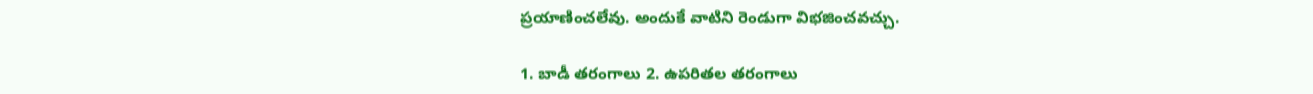ప్రయాణించలేవు. అందుకే వాటిని రెండుగా విభజించవచ్చు.

1. బాడీ తరంగాలు 2. ఉపరితల తరంగాలు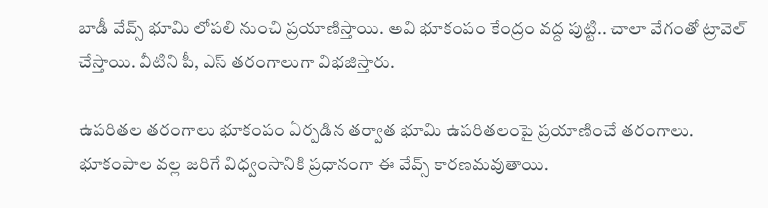బాడీ వేవ్స్‌ భూమి లోపలి నుంచి ప్రయాణిస్తాయి. అవి భూకంపం కేంద్రం వద్ద పుట్టి.. చాలా వేగంతో ట్రావెల్ చేస్తాయి. వీటిని పీ, ఎస్‌ తరంగాలుగా విభజిస్తారు.

ఉపరితల తరంగాలు భూకంపం ఏర్పడిన తర్వాత భూమి ఉపరితలంపై ప్రయాణించే తరంగాలు. భూకంపాల వల్ల జరిగే విధ్వంసానికి ప్రధానంగా ఈ వేవ్స్‌ కారణమవుతాయి.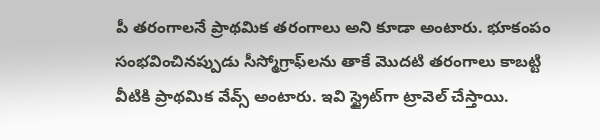పీ తరంగాలనే ప్రాథమిక తరంగాలు అని కూడా అంటారు. భూకంపం సంభవించినప్పుడు సీస్మోగ్రాఫ్‌లను తాకే మొదటి తరంగాలు కాబట్టి వీటికి ప్రాథమిక వేవ్స్‌ అంటారు. ఇవి స్ట్రైట్‌గా ట్రావెల్ చేస్తాయి.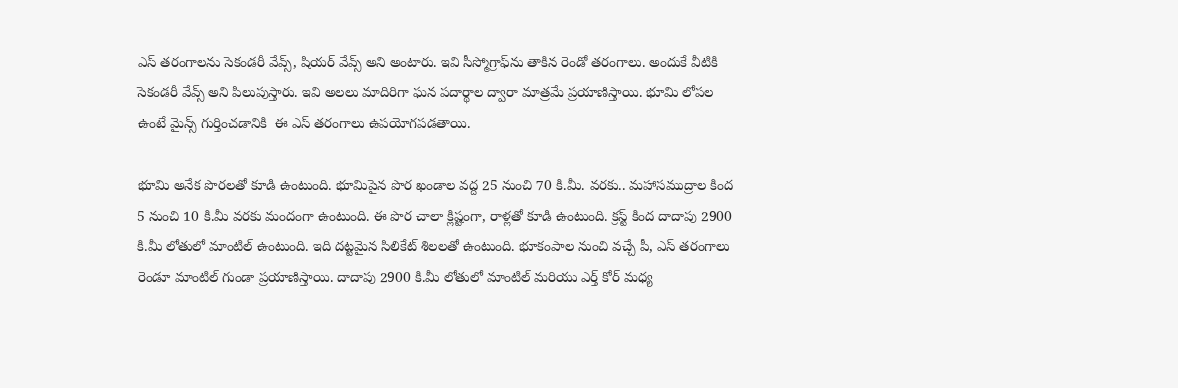ఎస్‌ తరంగాలను సెకండరీ వేవ్స్, షియర్ వేవ్స్ అని అంటారు. ఇవి సీస్మోగ్రాఫ్‌ను తాకిన రెండో తరంగాలు. అందుకే వీటికి సెకండరీ వేవ్స్ అని పిలుపుస్తారు. ఇవి అలలు మాదిరిగా ఘన పదార్థాల ద్వారా మాత్రమే ప్రయాణిస్తాయి. భూమి లోపల ఉంటే మైన్స్ గుర్తించడానికి  ఈ ఎస్‌ తరంగాలు ఉపయోగపడతాయి.

భూమి అనేక పొరలతో కూడి ఉంటుంది. భూమిపైన పొర ఖండాల వద్ద 25 నుంచి 70 కి.మీ. వరకు.. మహాసముద్రాల కింద 5 నుంచి 10 కి.మీ వరకు మందంగా ఉంటుంది. ఈ పొర చాలా క్లిష్టంగా, రాళ్లతో కూడి ఉంటుంది. క్రస్ట్ కింద దాదాపు 2900 కి.మీ లోతులో మాంటిల్ ఉంటుంది. ఇది దట్టమైన సిలికేట్ శిలలతో ఉంటుంది. భూకంపాల నుంచి వచ్చే పీ, ఎస్ తరంగాలు రెండూ మాంటిల్ గుండా ప్రయాణిస్తాయి. దాదాపు 2900 కి.మీ లోతులో మాంటిల్ మరియు ఎర్త్ కోర్ మధ్య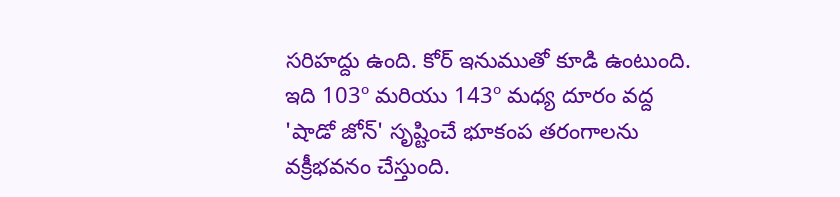సరిహద్దు ఉంది. కోర్ ఇనుముతో కూడి ఉంటుంది. ఇది 103º మరియు 143º మధ్య దూరం వద్ద 'షాడో జోన్' సృష్టించే భూకంప తరంగాలను వక్రీభవనం చేస్తుంది.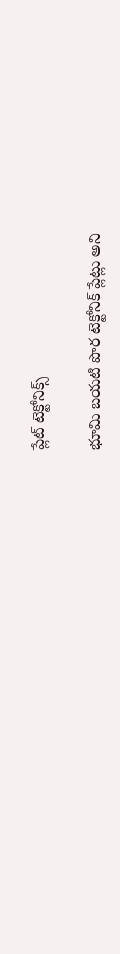ప్లేట్ టెక్టోనిక్స్

భూమి బయటి పొర టెక్టోనిక్ ప్లేట్లు అని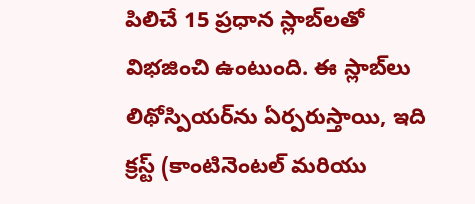పిలిచే 15 ప్రధాన స్లాబ్‌లతో విభజించి ఉంటుంది. ఈ స్లాబ్‌లు లిథోస్పియర్‌ను ఏర్పరుస్తాయి, ఇది క్రస్ట్ (కాంటినెంటల్ మరియు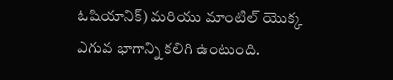ఓషియానిక్) మరియు మాంటిల్ యొక్క ఎగువ భాగాన్ని కలిగి ఉంటుంది.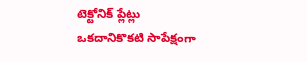టెక్టోనిక్ ప్లేట్లు ఒకదానికొకటి సాపేక్షంగా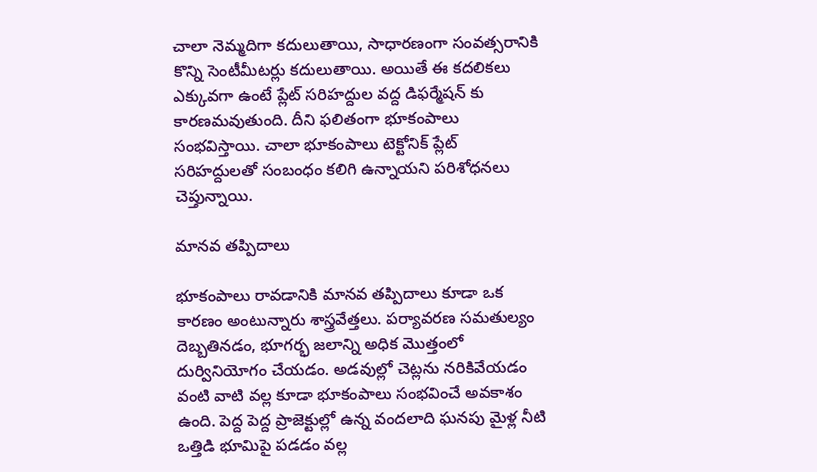చాలా నెమ్మదిగా కదులుతాయి, సాధారణంగా సంవత్సరానికి కొన్ని సెంటీమీటర్లు కదులుతాయి. అయితే ఈ కదలికలు ఎక్కువగా ఉంటే ప్లేట్ సరిహద్దుల వద్ద డిఫర్మేషన్ కు కారణమవుతుంది. దీని ఫలితంగా భూకంపాలు సంభవిస్తాయి. చాలా భూకంపాలు టెక్టోనిక్ ప్లేట్ సరిహద్దులతో సంబంధం కలిగి ఉన్నాయని పరిశోధనలు చెప్తున్నాయి.

మానవ తప్పిదాలు

భూకంపాలు రావడానికి మానవ తప్పిదాలు కూడా ఒక కారణం అంటున్నారు శాస్త్రవేత్తలు. పర్యావరణ సమతుల్యం దెబ్బతినడం, భూగర్భ జలాన్ని అధిక మొత్తంలో దుర్వినియోగం చేయడం. అడవుల్లో చెట్లను నరికివేయడం వంటి వాటి వల్ల కూడా భూకంపాలు సంభవించే అవకాశం ఉంది. పెద్ద పెద్ద ప్రాజెక్టుల్లో ఉన్న వందలాది ఘనపు మైళ్ల నీటి ఒత్తిడి భూమిపై పడడం వల్ల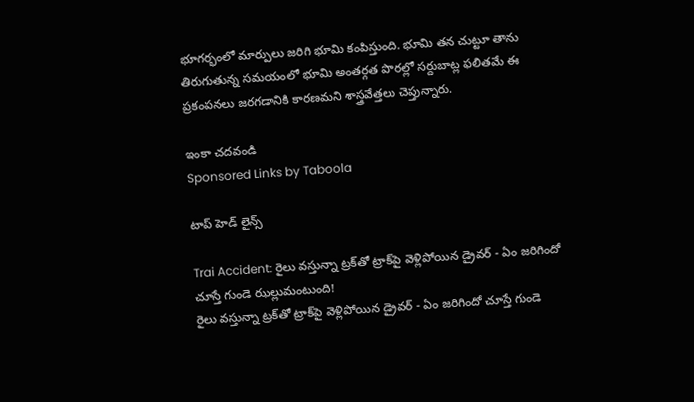భూగర్భంలో మార్పులు జరిగి భూమి కంపిస్తుంది. భూమి తన చుట్టూ తాను తిరుగుతున్న సమయంలో భూమి అంతర్గత పొరల్లో సర్దుబాట్ల ఫలితమే ఈ ప్రకంపనలు జరగడానికి కారణమని శాస్త్రవేత్తలు చెప్తున్నారు.

ఇంకా చదవండి
Sponsored Links by Taboola

టాప్ హెడ్ లైన్స్

Trai Accident: రైలు వస్తున్నా ట్రక్‌తో ట్రాక్‌పై వెళ్లిపోయిన డ్రైవర్ - ఏం జరిగిందో చూస్తే గుండె ఝల్లుమంటుంది!
రైలు వస్తున్నా ట్రక్‌తో ట్రాక్‌పై వెళ్లిపోయిన డ్రైవర్ - ఏం జరిగిందో చూస్తే గుండె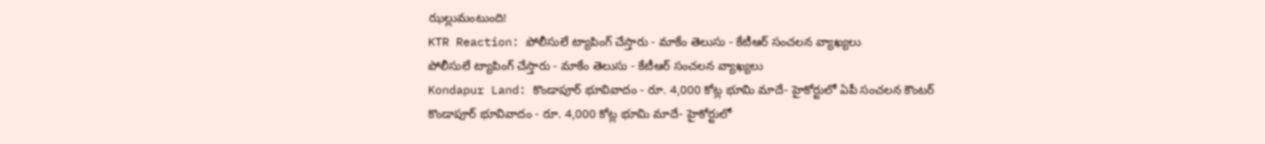ఝల్లుమంటుంది!
KTR Reaction: పోలీసులే ట్యాపింగ్ చేస్తారు - మాకేం తెలుసు - కేటీఆర్ సంచలన వ్యాఖ్యలు
పోలీసులే ట్యాపింగ్ చేస్తారు - మాకేం తెలుసు - కేటీఆర్ సంచలన వ్యాఖ్యలు
Kondapur Land: కొండాపూర్‌ భూవివాదం - రూ. 4,000 కోట్ల భూమి మాదే- హైకోర్టులో ఏపీ సంచలన కౌంటర్
కొండాపూర్‌ భూవివాదం - రూ. 4,000 కోట్ల భూమి మాదే- హైకోర్టులో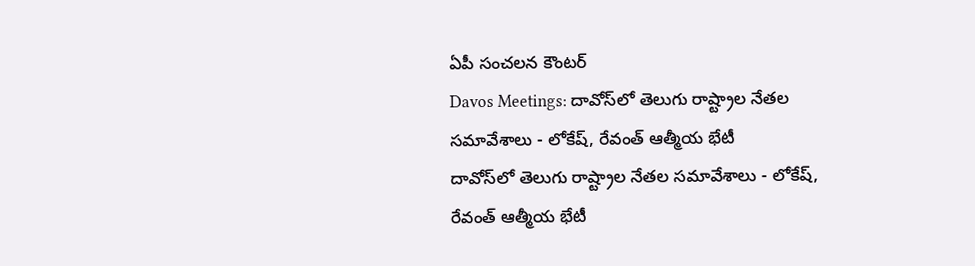ఏపీ సంచలన కౌంటర్
Davos Meetings: దావోస్‌లో తెలుగు రాష్ట్రాల నేతల సమావేశాలు - లోకేష్, రేవంత్ ఆత్మీయ భేటీ
దావోస్‌లో తెలుగు రాష్ట్రాల నేతల సమావేశాలు - లోకేష్, రేవంత్ ఆత్మీయ భేటీ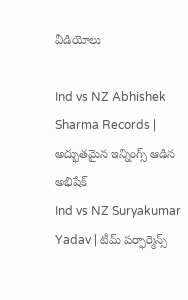వీడియోలు

Ind vs NZ Abhishek Sharma Records | అద్భుతమైన ఇన్నింగ్స్ ఆడిన అభిషేక్
Ind vs NZ Suryakumar Yadav | టీమ్ పర్ఫార్మెన్స్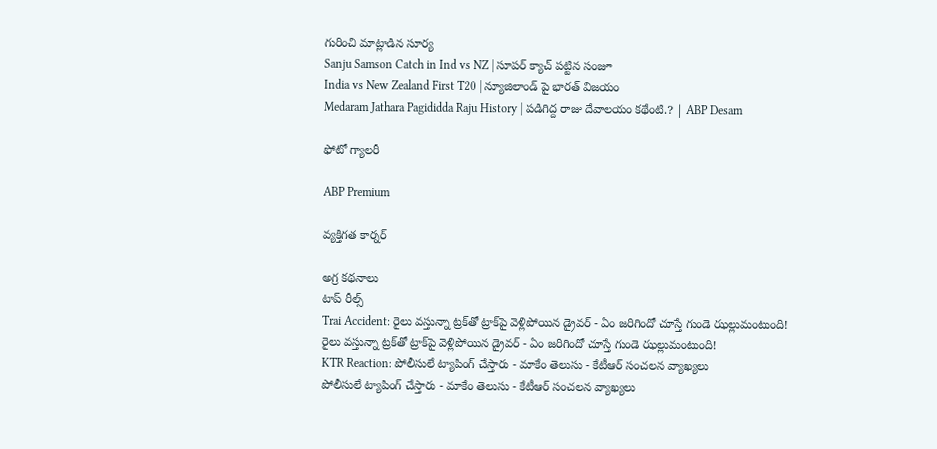గురించి మాట్లాడిన సూర్య
Sanju Samson Catch in Ind vs NZ | సూపర్ క్యాచ్ పట్టిన సంజూ
India vs New Zealand First T20 | న్యూజిలాండ్ పై భారత్ విజయం
Medaram Jathara Pagididda Raju History | పడిగిద్ద రాజు దేవాలయం కథేంటి.? | ABP Desam

ఫోటో గ్యాలరీ

ABP Premium

వ్యక్తిగత కార్నర్

అగ్ర కథనాలు
టాప్ రీల్స్
Trai Accident: రైలు వస్తున్నా ట్రక్‌తో ట్రాక్‌పై వెళ్లిపోయిన డ్రైవర్ - ఏం జరిగిందో చూస్తే గుండె ఝల్లుమంటుంది!
రైలు వస్తున్నా ట్రక్‌తో ట్రాక్‌పై వెళ్లిపోయిన డ్రైవర్ - ఏం జరిగిందో చూస్తే గుండె ఝల్లుమంటుంది!
KTR Reaction: పోలీసులే ట్యాపింగ్ చేస్తారు - మాకేం తెలుసు - కేటీఆర్ సంచలన వ్యాఖ్యలు
పోలీసులే ట్యాపింగ్ చేస్తారు - మాకేం తెలుసు - కేటీఆర్ సంచలన వ్యాఖ్యలు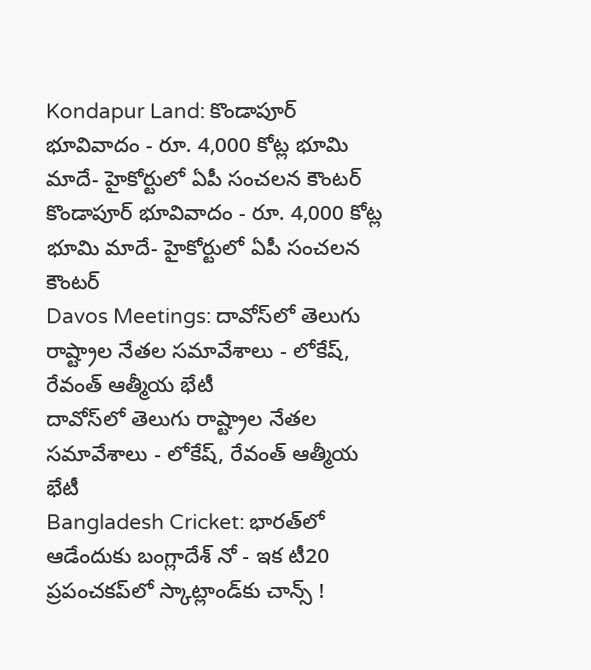Kondapur Land: కొండాపూర్‌ భూవివాదం - రూ. 4,000 కోట్ల భూమి మాదే- హైకోర్టులో ఏపీ సంచలన కౌంటర్
కొండాపూర్‌ భూవివాదం - రూ. 4,000 కోట్ల భూమి మాదే- హైకోర్టులో ఏపీ సంచలన కౌంటర్
Davos Meetings: దావోస్‌లో తెలుగు రాష్ట్రాల నేతల సమావేశాలు - లోకేష్, రేవంత్ ఆత్మీయ భేటీ
దావోస్‌లో తెలుగు రాష్ట్రాల నేతల సమావేశాలు - లోకేష్, రేవంత్ ఆత్మీయ భేటీ
Bangladesh Cricket: భారత్‌లో ఆడేందుకు బంగ్లాదేశ్ నో - ఇక టీ20 ప్రపంచకప్‌లో స్కాట్లాండ్‌కు చాన్స్ !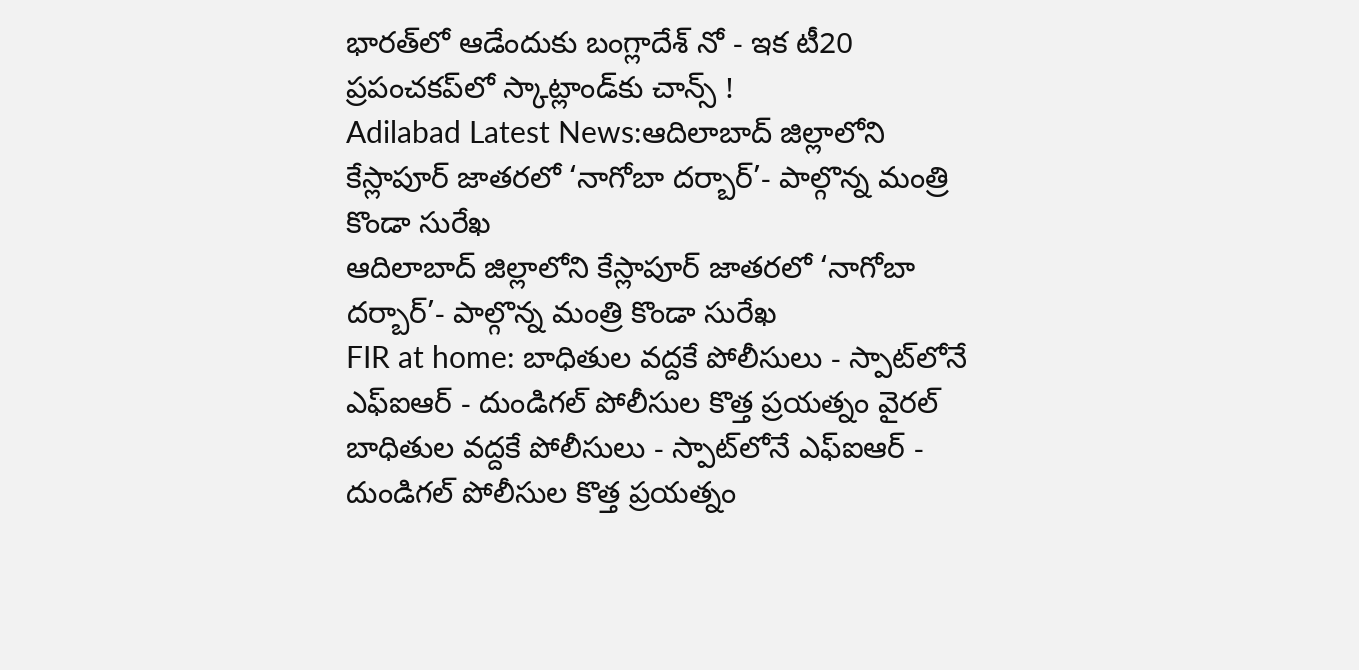భారత్‌లో ఆడేందుకు బంగ్లాదేశ్ నో - ఇక టీ20 ప్రపంచకప్‌లో స్కాట్లాండ్‌కు చాన్స్ !
Adilabad Latest News:ఆదిలాబాద్ జిల్లాలోని కేస్లాపూర్ జాతరలో ‘నాగోబా దర్బార్’- పాల్గొన్న మంత్రి కొండా సురేఖ
ఆదిలాబాద్ జిల్లాలోని కేస్లాపూర్ జాతరలో ‘నాగోబా దర్బార్’- పాల్గొన్న మంత్రి కొండా సురేఖ
FIR at home: బాధితుల వద్దకే పోలీసులు - స్పాట్‌లోనే ఎఫ్ఐఆర్ - దుండిగల్ పోలీసుల కొత్త ప్రయత్నం వైరల్
బాధితుల వద్దకే పోలీసులు - స్పాట్‌లోనే ఎఫ్ఐఆర్ - దుండిగల్ పోలీసుల కొత్త ప్రయత్నం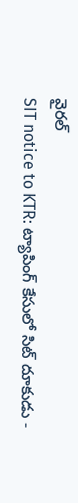వైరల్
SIT notice to KTR: ట్యాపింగ్ కేసులో సిట్ దూకుడు -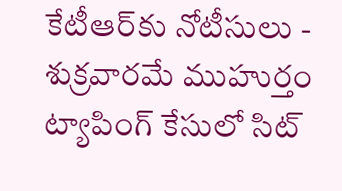కేటీఆర్‌కు నోటీసులు - శుక్రవారమే ముహుర్తం
ట్యాపింగ్ కేసులో సిట్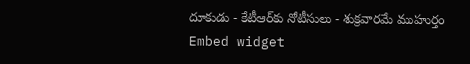దూకుడు - కేటీఆర్‌కు నోటీసులు - శుక్రవారమే ముహుర్తం
Embed widget